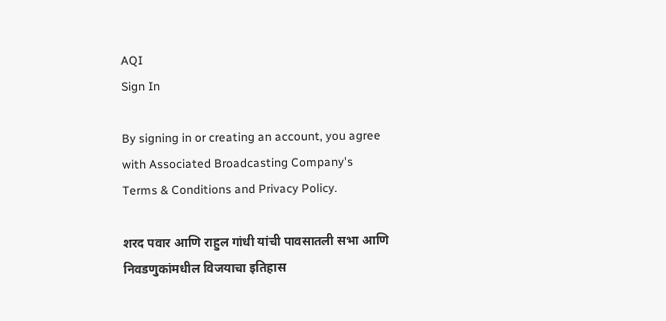AQI
Sign In

By signing in or creating an account, you agree with Associated Broadcasting Company's Terms & Conditions and Privacy Policy.

शरद पवार आणि राहुल गांधी यांची पावसातली सभा आणि निवडणुकांमधील विजयाचा इतिहास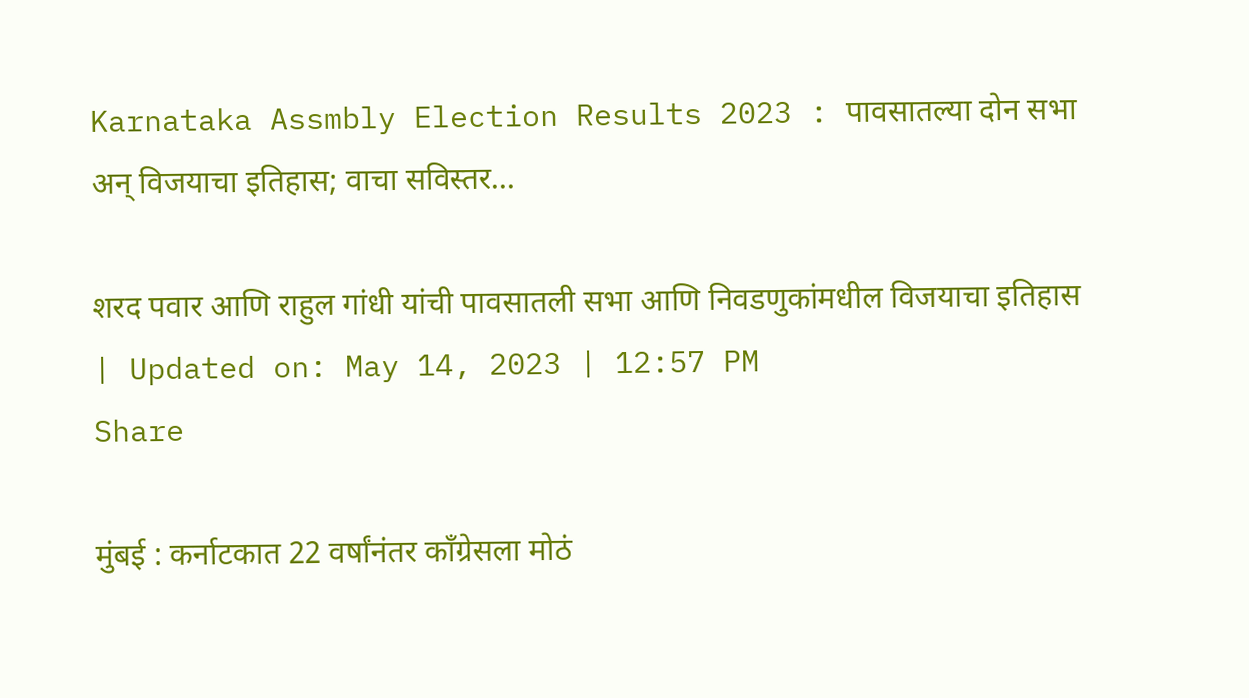Karnataka Assmbly Election Results 2023 : पावसातल्या दोन सभा अन् विजयाचा इतिहास; वाचा सविस्तर...

शरद पवार आणि राहुल गांधी यांची पावसातली सभा आणि निवडणुकांमधील विजयाचा इतिहास
| Updated on: May 14, 2023 | 12:57 PM
Share

मुंबई : कर्नाटकात 22 वर्षांनंतर काँग्रेसला मोठं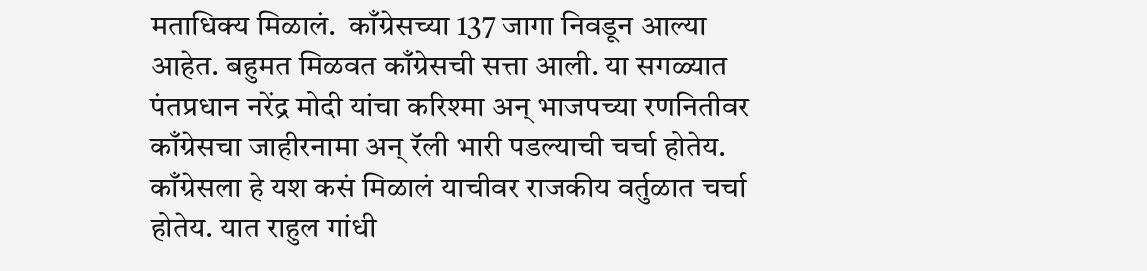मताधिक्य मिळालं.  काँग्रेसच्या 137 जागा निवडून आल्या आहेत. बहुमत मिळवत काँग्रेसची सत्ता आली. या सगळ्यात पंतप्रधान नरेंद्र मोदी यांचा करिश्मा अन् भाजपच्या रणनितीवर काँग्रेसचा जाहीरनामा अन् रॅली भारी पडल्याची चर्चा होतेय. काँग्रेसला हे यश कसं मिळालं याचीवर राजकीय वर्तुळात चर्चा होतेय. यात राहुल गांधी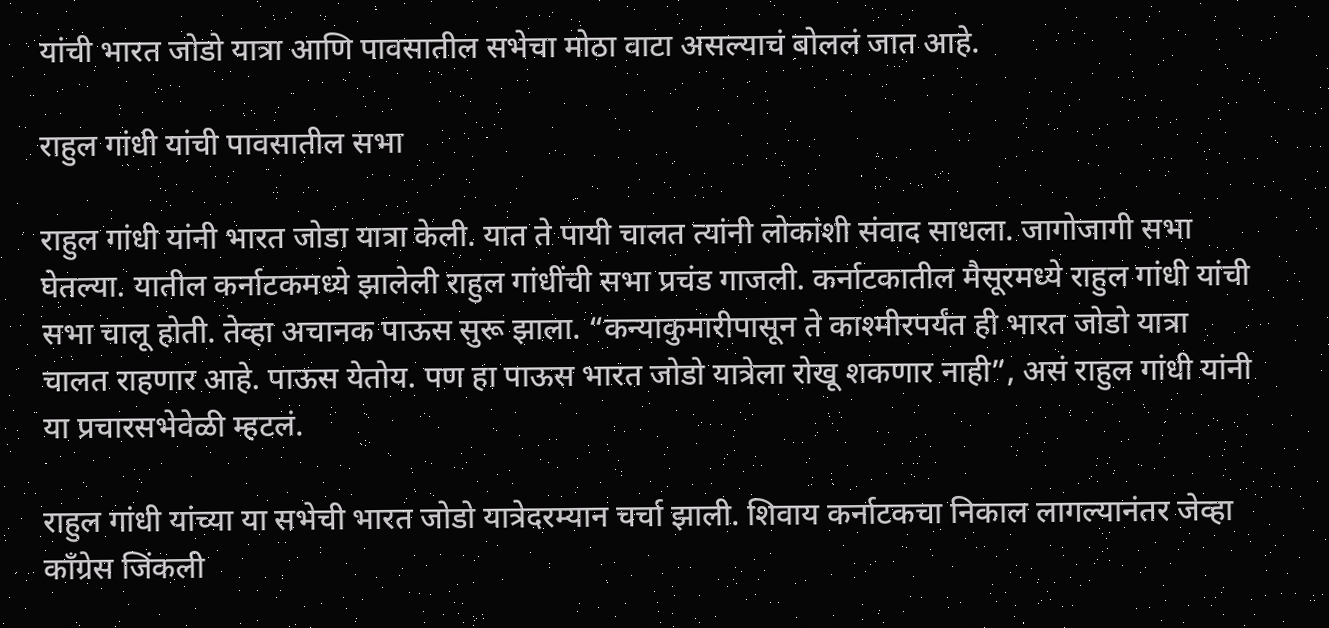यांची भारत जोडो यात्रा आणि पावसातील सभेचा मोठा वाटा असल्याचं बोललं जात आहे.

राहुल गांधी यांची पावसातील सभा

राहुल गांधी यांनी भारत जोडा यात्रा केली. यात ते पायी चालत त्यांनी लोकांशी संवाद साधला. जागोजागी सभा घेतल्या. यातील कर्नाटकमध्ये झालेली राहुल गांधींची सभा प्रचंड गाजली. कर्नाटकातील मैसूरमध्ये राहुल गांधी यांची सभा चालू होती. तेव्हा अचानक पाऊस सुरू झाला. “कन्याकुमारीपासून ते काश्मीरपर्यंत ही भारत जोडो यात्रा चालत राहणार आहे. पाऊस येतोय. पण हा पाऊस भारत जोडो यात्रेला रोखू शकणार नाही”, असं राहुल गांधी यांनी या प्रचारसभेवेळी म्हटलं.

राहुल गांधी यांच्या या सभेची भारत जोडो यात्रेदरम्यान चर्चा झाली. शिवाय कर्नाटकचा निकाल लागल्यानंतर जेव्हा काँग्रेस जिंकली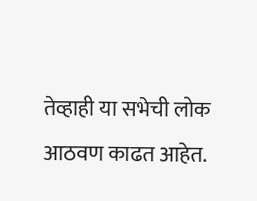तेव्हाही या सभेची लोक आठवण काढत आहेत.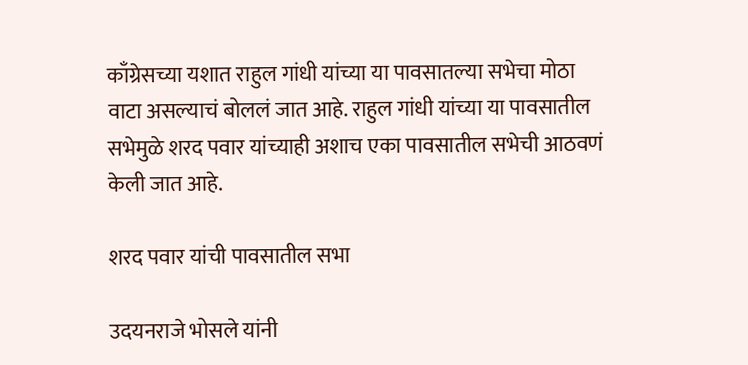काँग्रेसच्या यशात राहुल गांधी यांच्या या पावसातल्या सभेचा मोठा वाटा असल्याचं बोललं जात आहे. राहुल गांधी यांच्या या पावसातील सभेमुळे शरद पवार यांच्याही अशाच एका पावसातील सभेची आठवणं केली जात आहे.

शरद पवार यांची पावसातील सभा

उदयनराजे भोसले यांनी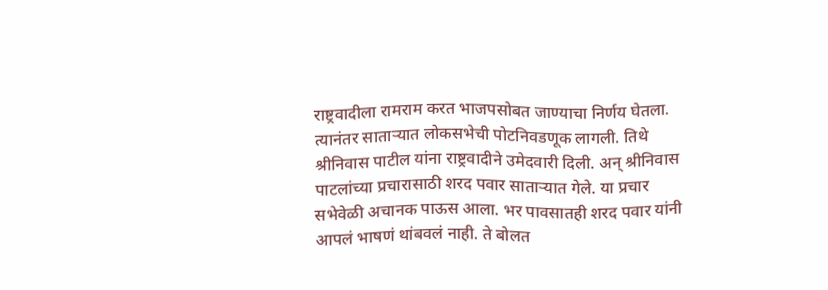राष्ट्रवादीला रामराम करत भाजपसोबत जाण्याचा निर्णय घेतला. त्यानंतर साताऱ्यात लोकसभेची पोटनिवडणूक लागली. तिथे श्रीनिवास पाटील यांना राष्ट्रवादीने उमेदवारी दिली. अन् श्रीनिवास पाटलांच्या प्रचारासाठी शरद पवार साताऱ्यात गेले. या प्रचार सभेवेळी अचानक पाऊस आला. भर पावसातही शरद पवार यांनी आपलं भाषणं थांबवलं नाही. ते बोलत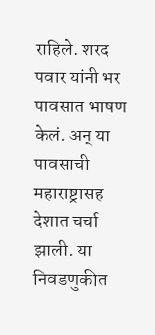राहिले. शरद पवार यांनी भर पावसात भाषण केलं. अन् या पावसाची महाराष्ट्रासह देशात चर्चा झाली. या निवडणुकीत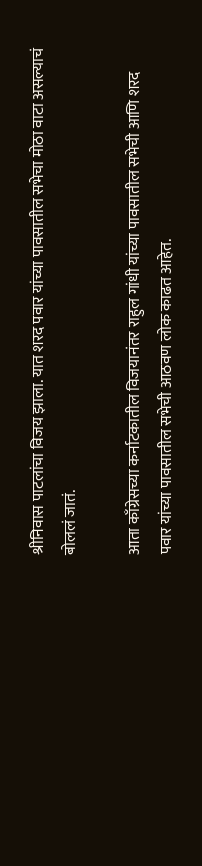श्रीनिवास पाटलांचा विजय झाला. यात शरद पवार यांच्या पावसातील सभेचा मोठा वाटा असल्याचं बोललं जातं.

आता काँग्रेसच्या कर्नाटकातील विजयानंतर राहुल गांधी यांच्या पावसातील सभेची आणि शरद पवार यांच्या पावसातील सभेची आठवण लोक काढत आहेत.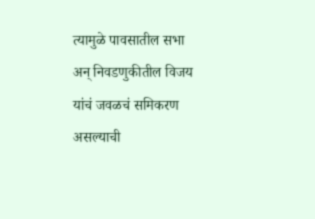त्यामुळे पावसातील सभा अन् निवडणुकीतील विजय यांचं जवळचं समिकरण असल्याची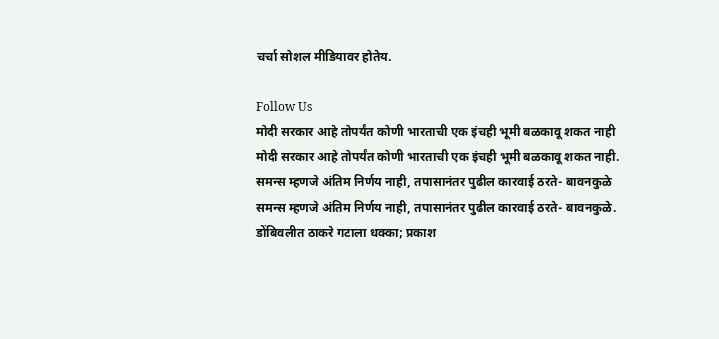चर्चा सोशल मीडियावर होतेय.

Follow Us
मोदी सरकार आहे तोपर्यंत कोणी भारताची एक इंचही भूमी बळकावू शकत नाही
मोदी सरकार आहे तोपर्यंत कोणी भारताची एक इंचही भूमी बळकावू शकत नाही.
समन्स म्हणजे अंतिम निर्णय नाही, तपासानंतर पुढील कारवाई ठरते- बावनकुळे
समन्स म्हणजे अंतिम निर्णय नाही, तपासानंतर पुढील कारवाई ठरते- बावनकुळे.
डोंबिवलीत ठाकरे गटाला धक्का; प्रकाश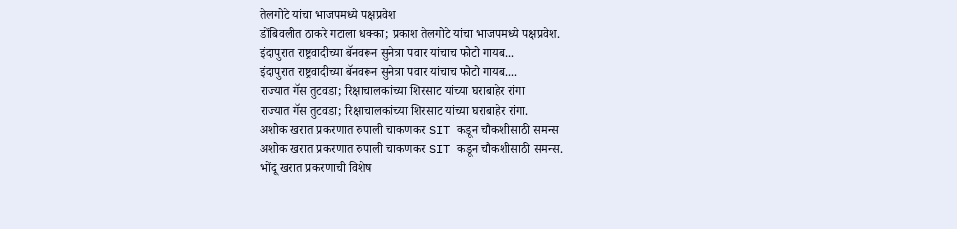तेलगोटे यांचा भाजपमध्ये पक्षप्रवेश
डोंबिवलीत ठाकरे गटाला धक्का; प्रकाश तेलगोटे यांचा भाजपमध्ये पक्षप्रवेश.
इंदापुरात राष्ट्रवादीच्या बॅनवरून सुनेत्रा पवार यांचाच फोटो गायब...
इंदापुरात राष्ट्रवादीच्या बॅनवरून सुनेत्रा पवार यांचाच फोटो गायब....
राज्यात गॅस तुटवडा; रिक्षाचालकांच्या शिरसाट यांच्या घराबाहेर रांगा
राज्यात गॅस तुटवडा; रिक्षाचालकांच्या शिरसाट यांच्या घराबाहेर रांगा.
अशोक खरात प्रकरणात रुपाली चाकणकर SIT कडून चौकशीसाठी समन्स
अशोक खरात प्रकरणात रुपाली चाकणकर SIT कडून चौकशीसाठी समन्स.
भोंदू खरात प्रकरणाची विशेष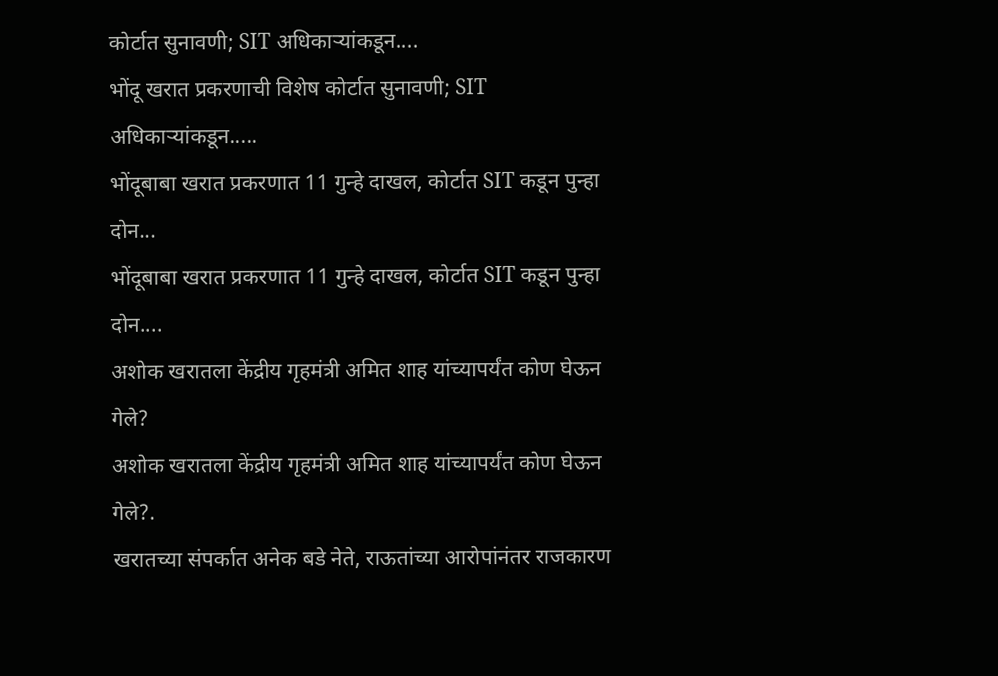कोर्टात सुनावणी; SIT अधिकाऱ्यांकडून....
भोंदू खरात प्रकरणाची विशेष कोर्टात सुनावणी; SIT अधिकाऱ्यांकडून.....
भोंदूबाबा खरात प्रकरणात 11 गुन्हे दाखल, कोर्टात SIT कडून पुन्हा दोन...
भोंदूबाबा खरात प्रकरणात 11 गुन्हे दाखल, कोर्टात SIT कडून पुन्हा दोन....
अशोक खरातला केंद्रीय गृहमंत्री अमित शाह यांच्यापर्यंत कोण घेऊन गेले?
अशोक खरातला केंद्रीय गृहमंत्री अमित शाह यांच्यापर्यंत कोण घेऊन गेले?.
खरातच्या संपर्कात अनेक बडे नेते, राऊतांच्या आरोपांनंतर राजकारण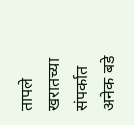तापले
खरातच्या संपर्कात अनेक बडे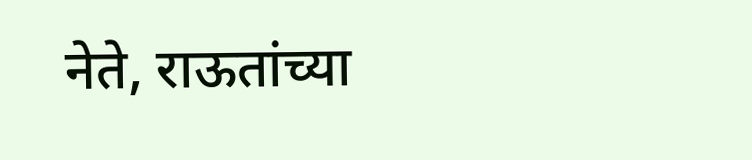नेते, राऊतांच्या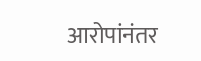आरोपांनंतर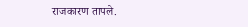राजकारण तापले.